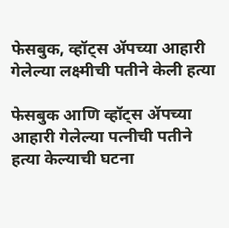फेसबुक, व्हॉट्स ॲपच्या आहारी गेलेल्या लक्ष्मीची पतीने केली हत्या

फेसबुक आणि व्हॉट्स ॲपच्या आहारी गेलेल्या पत्नीची पतीने हत्या केल्याची घटना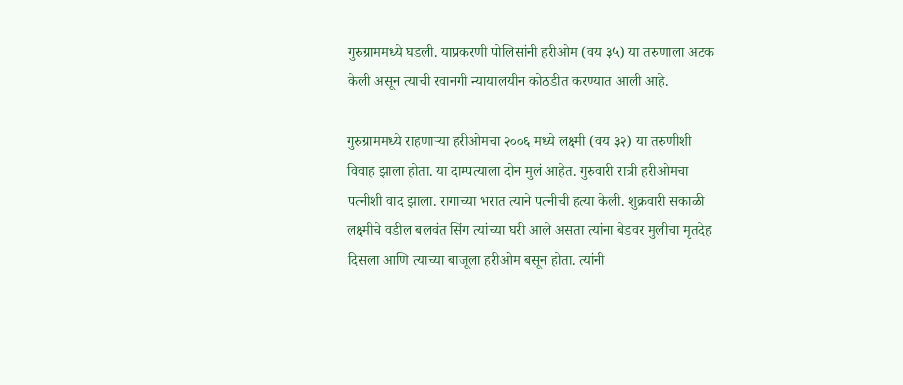गुरुग्राममध्ये घडली. याप्रकरणी पोलिसांनी हरीओम (वय ३५) या तरुणाला अटक केली असून त्याची रवानगी न्यायालयीन कोठडीत करण्यात आली आहे.

गुरुग्राममध्ये राहणाऱ्या हरीओमचा २००६ मध्ये लक्ष्मी (वय ३२) या तरुणीशी विवाह झाला होता. या दाम्पत्याला दोन मुलं आहेत. गुरुवारी रात्री हरीओमचा पत्नीशी वाद झाला. रागाच्या भरात त्याने पत्नीची हत्या केली. शुक्रवारी सकाळी लक्ष्मीचे वडील बलवंत सिंग त्यांच्या घरी आले असता त्यांना बेडवर मुलीचा मृतदेह दिसला आणि त्याच्या बाजूला हरीओम बसून होता. त्यांनी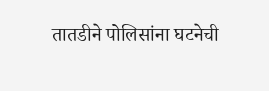तातडीने पोलिसांना घटनेची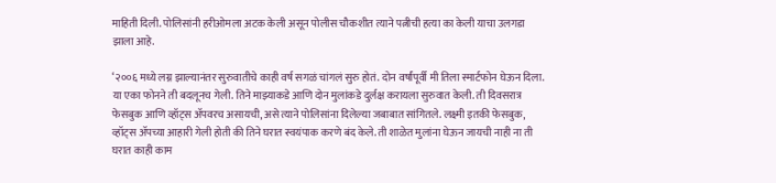माहिती दिली. पोलिसांनी हरीओमला अटक केली असून पोलीस चौकशीत त्याने पत्नीची हत्या का केली याचा उलगडा झाला आहे.

‘२००६ मध्ये लग्न झाल्यानंतर सुरुवातीचे काही वर्ष सगळं चांगलं सुरु होतं. दोन वर्षांपूर्वी मी तिला स्मार्टफोन घेऊन दिला. या एका फोनने ती बदलूनच गेली. तिने माझ्याकडे आणि दोन मुलांकडे दुर्लक्ष करायला सुरुवात केली. ती दिवसरात्र फेसबुक आणि व्हॉट्स ॲपवरच असायची, असे त्याने पोलिसांना दिलेल्या जबाबात सांगितले. लक्ष्मी इतकी फेसबुक, व्हॉट्स ॲपच्या आहारी गेली होती की तिने घरात स्वयंपाक करणे बंद केले. ती शाळेत मुलांना घेऊन जायची नाही ना ती घरात काही काम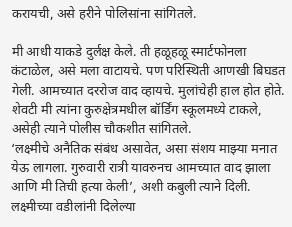करायची, असे हरीने पोलिसांना सांगितले.

मी आधी याकडे दुर्लक्ष केले. ती हळूहळू स्मार्टफोनला कंटाळेल, असे मला वाटायचे. पण परिस्थिती आणखी बिघडत गेली. आमच्यात दररोज वाद व्हायचे. मुलांचेही हाल होत होते. शेवटी मी त्यांना कुरुक्षेत्रमधील बॉर्डिंग स्कूलमध्ये टाकले, असेही त्याने पोलीस चौकशीत सांगितले.
‘लक्ष्मीचे अनैतिक संबंध असावेत, असा संशय माझ्या मनात येऊ लागला. गुरुवारी रात्री यावरुनच आमच्यात वाद झाला आणि मी तिची हत्या केली’, अशी कबुली त्याने दिली. लक्ष्मीच्या वडीलांनी दिलेल्या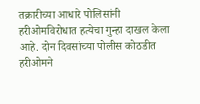तक्रारीच्या आधारे पोलिसांनी हरीओमविरोधात हत्येचा गुन्हा दाखल केला आहे. दोन दिवसांच्या पोलीस कोठडीत हरीओमने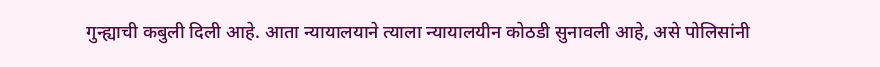गुन्ह्याची कबुली दिली आहे. आता न्यायालयाने त्याला न्यायालयीन कोठडी सुनावली आहे, असे पोलिसांनी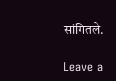सांगितले.

Leave a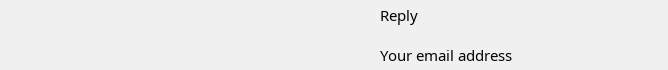Reply

Your email address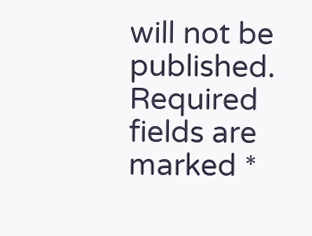will not be published. Required fields are marked *